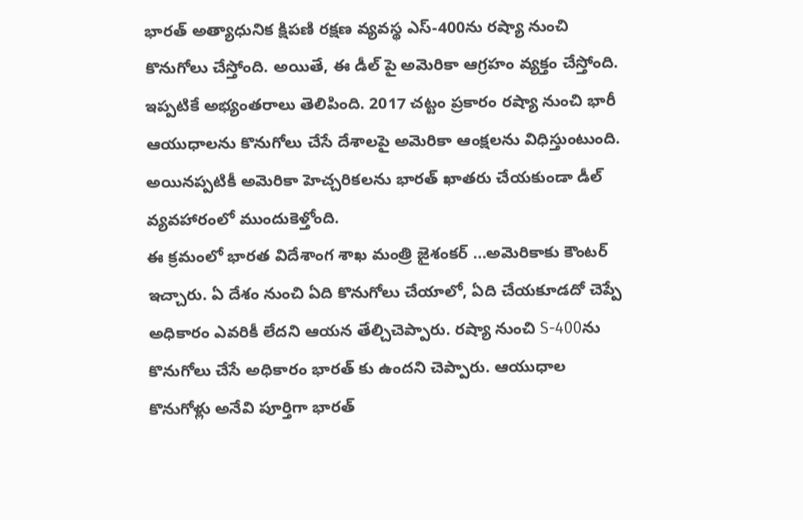భారత్ అత్యాధునిక క్షిపణి రక్షణ వ్యవస్థ ఎస్-400ను రష్యా నుంచి కొనుగోలు చేస్తోంది. అయితే, ఈ డీల్ పై అమెరికా ఆగ్రహం వ్యక్తం చేస్తోంది. ఇప్పటికే అభ్యంతరాలు తెలిపింది. 2017 చట్టం ప్రకారం రష్యా నుంచి భారీ ఆయుధాలను కొనుగోలు చేసే దేశాలపై అమెరికా ఆంక్షలను విధిస్తుంటుంది. అయినప్పటికీ అమెరికా హెచ్చరికలను భారత్ ఖాతరు చేయకుండా డీల్ వ్యవహారంలో ముందుకెళ్తోంది.
ఈ క్రమంలో భారత విదేశాంగ శాఖ మంత్రి జైశంకర్ …అమెరికాకు కౌంటర్ ఇచ్చారు. ఏ దేశం నుంచి ఏది కొనుగోలు చేయాలో, ఏది చేయకూడదో చెప్పే అధికారం ఎవరికీ లేదని ఆయన తేల్చిచెప్పారు. రష్యా నుంచి S-400ను కొనుగోలు చేసే అధికారం భారత్ కు ఉందని చెప్పారు. ఆయుధాల కొనుగోళ్లు అనేవి పూర్తిగా భారత్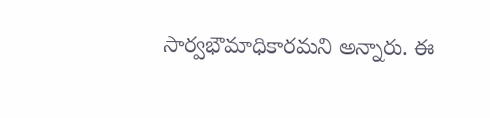సార్వభౌమాధికారమని అన్నారు. ఈ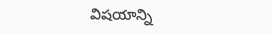విషయాన్ని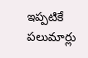ఇప్పటికే పలుమార్లు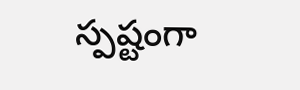స్పష్టంగా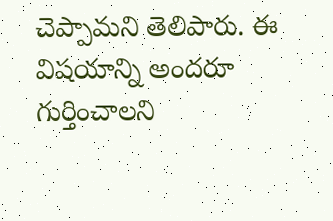చెప్పామని తెలిపారు. ఈ విషయాన్ని అందరూ గుర్తించాలని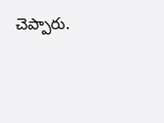చెప్పారు.